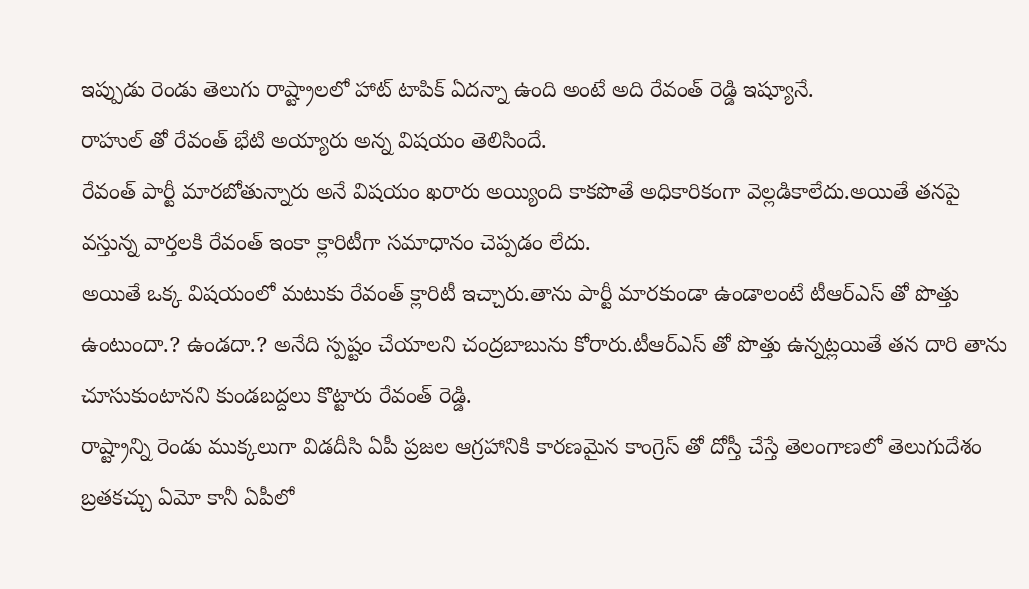ఇప్పుడు రెండు తెలుగు రాష్ట్రాలలో హాట్ టాపిక్ ఏదన్నా ఉంది అంటే అది రేవంత్ రెడ్డి ఇష్యూనే.
రాహుల్ తో రేవంత్ భేటి అయ్యారు అన్న విషయం తెలిసిందే.
రేవంత్ పార్టీ మారబోతున్నారు అనే విషయం ఖరారు అయ్యింది కాకపొతే అధికారికంగా వెల్లడికాలేదు.అయితే తనపై వస్తున్న వార్తలకి రేవంత్ ఇంకా క్లారిటీగా సమాధానం చెప్పడం లేదు.
అయితే ఒక్క విషయంలో మటుకు రేవంత్ క్లారిటీ ఇచ్చారు.తాను పార్టీ మారకుండా ఉండాలంటే టీఆర్ఎస్ తో పొత్తు ఉంటుందా.? ఉండదా.? అనేది స్పష్టం చేయాలని చంద్రబాబును కోరారు.టీఆర్ఎస్ తో పొత్తు ఉన్నట్లయితే తన దారి తాను చూసుకుంటానని కుండబద్దలు కొట్టారు రేవంత్ రెడ్డి.
రాష్ట్రాన్ని రెండు ముక్కలుగా విడదీసి ఏపీ ప్రజల ఆగ్రహానికి కారణమైన కాంగ్రెస్ తో దోస్తీ చేస్తే తెలంగాణలో తెలుగుదేశం బ్రతకచ్చు ఏమో కానీ ఏపీలో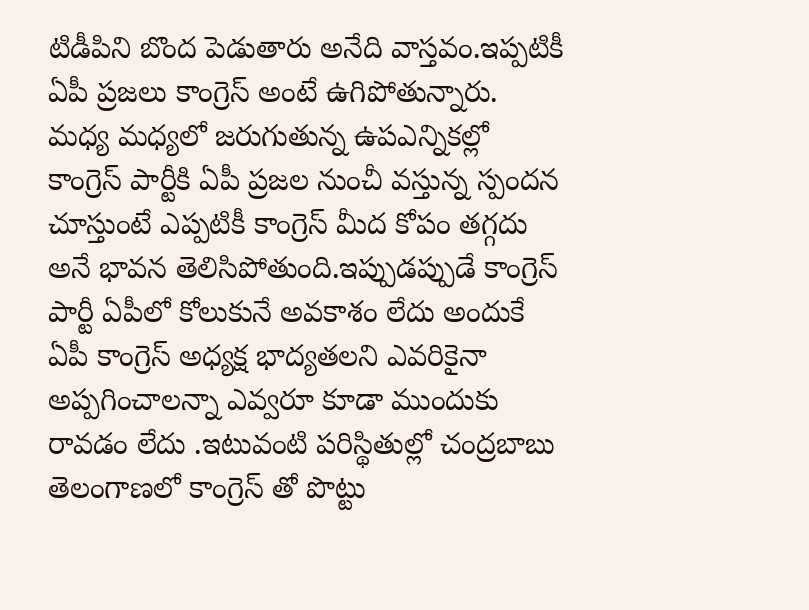టిడీపిని బొంద పెడుతారు అనేది వాస్తవం.ఇప్పటికీ ఏపీ ప్రజలు కాంగ్రెస్ అంటే ఉగిపోతున్నారు.
మధ్య మధ్యలో జరుగుతున్న ఉపఎన్నికల్లో కాంగ్రెస్ పార్టీకి ఏపీ ప్రజల నుంచీ వస్తున్న స్పందన చూస్తుంటే ఎప్పటికీ కాంగ్రెస్ మీద కోపం తగ్గదు అనే భావన తెలిసిపోతుంది.ఇప్పుడప్పుడే కాంగ్రెస్ పార్టీ ఏపీలో కోలుకునే అవకాశం లేదు అందుకే ఏపీ కాంగ్రెస్ అధ్యక్ష భాద్యతలని ఎవరికైనా అప్పగించాలన్నా ఎవ్వరూ కూడా ముందుకు రావడం లేదు .ఇటువంటి పరిస్థితుల్లో చంద్రబాబు తెలంగాణలో కాంగ్రెస్ తో పొట్టు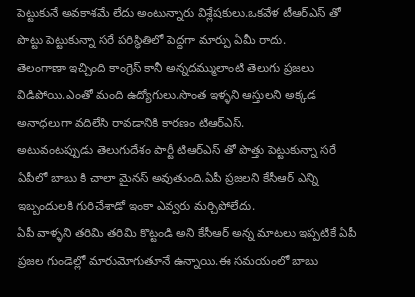పెట్టుకునే అవకాశమే లేదు అంటున్నారు విశ్లేషకులు.ఒకవేళ టీఆర్ఎస్ తో పొట్టు పెట్టుకున్నా సరే పరిస్థితిలో పెద్దగా మార్పు ఏమీ రాదు.
తెలంగాణా ఇచ్చింది కాంగ్రెస్ కానీ అన్నదమ్ములాంటి తెలుగు ప్రజలు విడిపోయి.ఎంతో మంది ఉద్యోగులు.సొంత ఇళ్ళని ఆస్తులని అక్కడ అనాధలుగా వదిలేసి రావడానికి కారణం టిఆర్ఎస్.
అటువంటప్పుడు తెలుగుదేశం పార్టీ టిఆర్ఎస్ తో పొత్తు పెట్టుకున్నా సరే ఏపీలో బాబు కి చాలా మైనస్ అవుతుంది.ఏపీ ప్రజలని కేసీఆర్ ఎన్ని ఇబ్బందులకి గురిచేశాడో ఇంకా ఎవ్వరు మర్చిపోలేదు.
ఏపీ వాళ్ళని తరిమి తరిమి కొట్టండి అని కేసీఆర్ అన్న మాటలు ఇప్పటికే ఏపీ ప్రజల గుండెల్లో మారుమోగుతూనే ఉన్నాయి.ఈ సమయంలో బాబు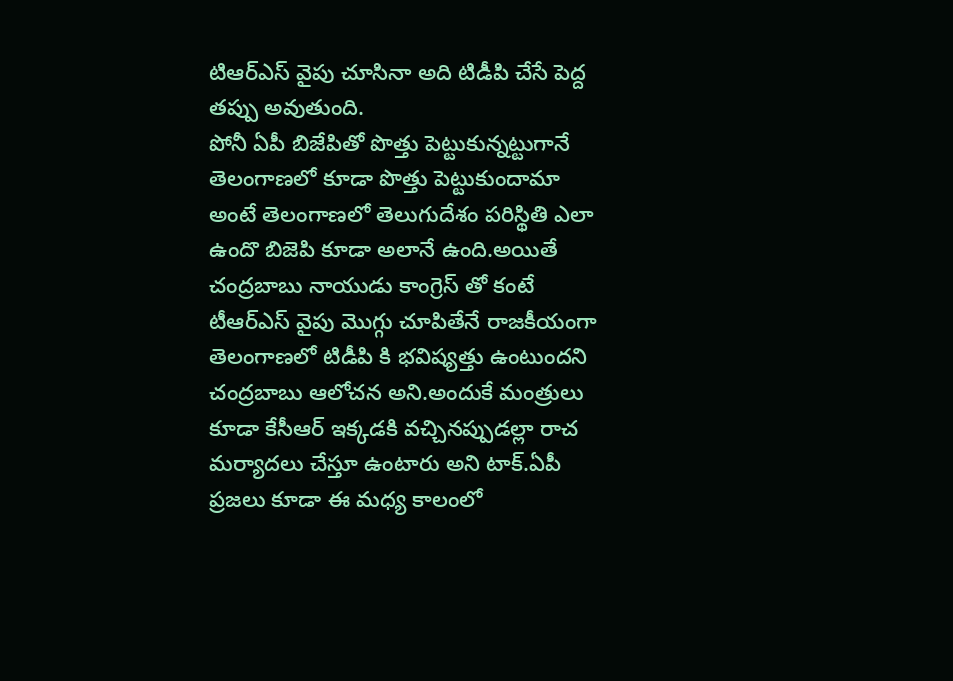టిఆర్ఎస్ వైపు చూసినా అది టిడీపి చేసే పెద్ద తప్పు అవుతుంది.
పోనీ ఏపీ బిజేపితో పొత్తు పెట్టుకున్నట్టుగానే తెలంగాణలో కూడా పొత్తు పెట్టుకుందామా అంటే తెలంగాణలో తెలుగుదేశం పరిస్థితి ఎలా ఉందొ బిజెపి కూడా అలానే ఉంది.అయితే చంద్రబాబు నాయుడు కాంగ్రెస్ తో కంటే టీఆర్ఎస్ వైపు మొగ్గు చూపితేనే రాజకీయంగా తెలంగాణలో టిడీపి కి భవిష్యత్తు ఉంటుందని చంద్రబాబు ఆలోచన అని.అందుకే మంత్రులు కూడా కేసీఆర్ ఇక్కడకి వచ్చినప్పుడల్లా రాచ మర్యాదలు చేస్తూ ఉంటారు అని టాక్.ఏపీ ప్రజలు కూడా ఈ మధ్య కాలంలో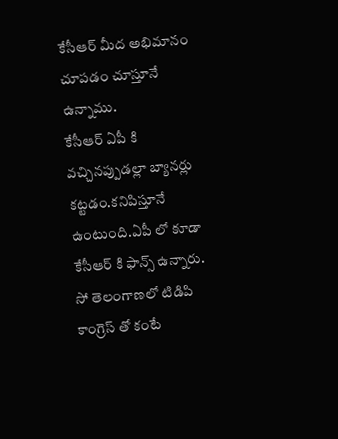కేసీఆర్ మీద అభిమానం చూపడం చూస్తూనే ఉన్నాము.
కేసీఆర్ ఏపీ కి వచ్చినప్పుడల్లా బ్యానర్లు కట్టడం.కనిపిస్తూనే ఉంటుంది.ఏపీ లో కూడా కేసీఆర్ కి ఫాన్స్ ఉన్నారు.
సో తెలంగాణలో టిడిపి కాంగ్రెస్ తో కంటే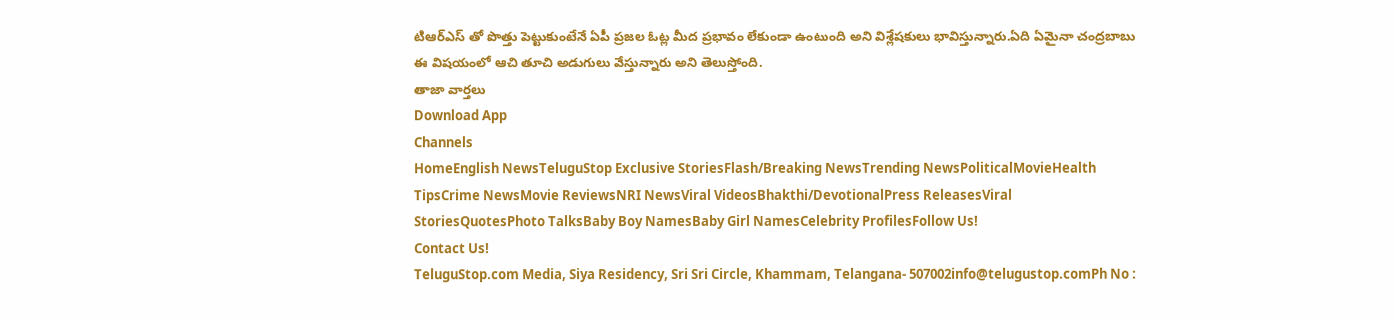టిఆర్ఎస్ తో పొత్తు పెట్టుకుంటేనే ఏపీ ప్రజల ఓట్ల మీద ప్రభావం లేకుండా ఉంటుంది అని విశ్లేషకులు భావిస్తున్నారు.ఏది ఏమైనా చంద్రబాబు ఈ విషయంలో ఆచి తూచి అడుగులు వేస్తున్నారు అని తెలుస్తోంది.
తాజా వార్తలు
Download App
Channels
HomeEnglish NewsTeluguStop Exclusive StoriesFlash/Breaking NewsTrending NewsPoliticalMovieHealth TipsCrime NewsMovie ReviewsNRI NewsViral VideosBhakthi/DevotionalPress ReleasesViral StoriesQuotesPhoto TalksBaby Boy NamesBaby Girl NamesCelebrity ProfilesFollow Us!
Contact Us!
TeluguStop.com Media, Siya Residency, Sri Sri Circle, Khammam, Telangana- 507002info@telugustop.comPh No :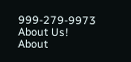999-279-9973
About Us!
About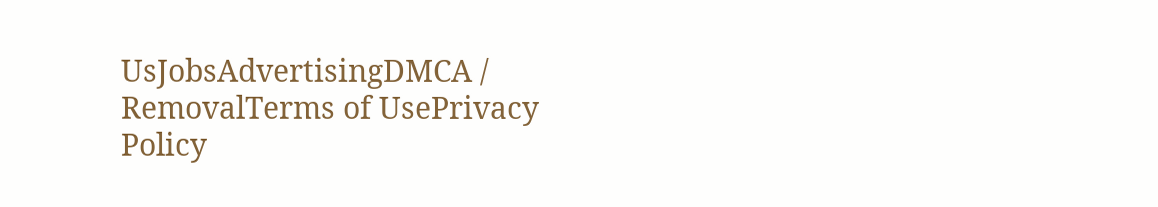UsJobsAdvertisingDMCA / RemovalTerms of UsePrivacy Policy